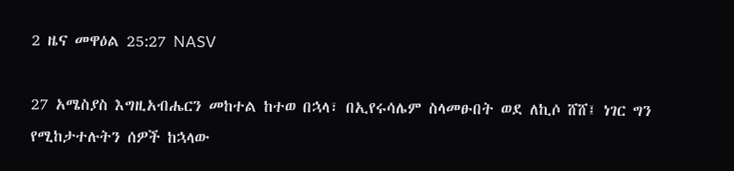2 ዜና መዋዕል 25:27 NASV

27 አሜስያስ እግዚአብሔርን መከተል ከተወ በኋላ፣ በኢየሩሳሌም ስላመፁበት ወደ ለኪሶ ሸሸ፤ ነገር ግን የሚከታተሉትን ሰዎች ከኋላው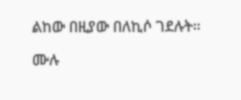ልከው በዚያው በለኪሶ ገደሉት።

ሙሉ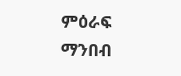ምዕራፍ ማንበብ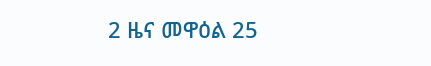2 ዜና መዋዕል 25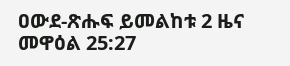ዐውደ-ጽሑፍ ይመልከቱ 2 ዜና መዋዕል 25:27